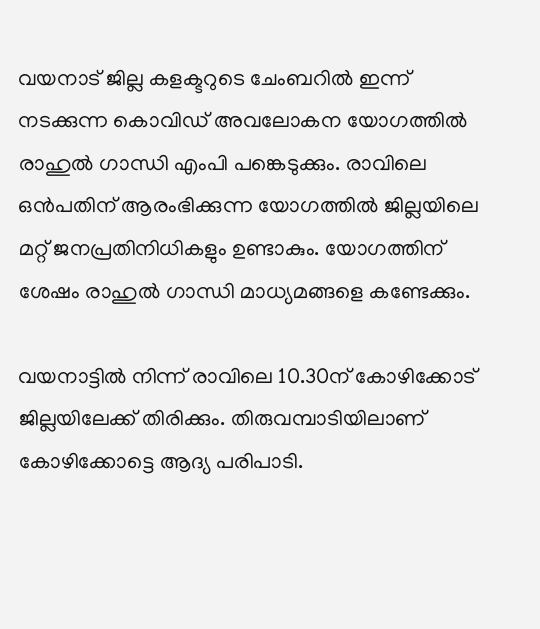വയനാട് ജില്ല കളക്ടറുടെ ചേംബറിൽ ഇന്ന് നടക്കുന്ന കൊവിഡ് അവലോകന യോഗത്തിൽ രാഹുൽ ഗാന്ധി എംപി പങ്കെടുക്കും. രാവിലെ ഒൻപതിന് ആരംഭിക്കുന്ന യോഗത്തിൽ ജില്ലയിലെ മറ്റ് ജനപ്രതിനിധികളും ഉണ്ടാകും. യോഗത്തിന് ശേഷം രാഹുൽ ഗാന്ധി മാധ്യമങ്ങളെ കണ്ടേക്കും.

വയനാട്ടിൽ നിന്ന് രാവിലെ 10.30ന് കോഴിക്കോട് ജില്ലയിലേക്ക് തിരിക്കും. തിരുവമ്പാടിയിലാണ് കോഴിക്കോട്ടെ ആദ്യ പരിപാടി.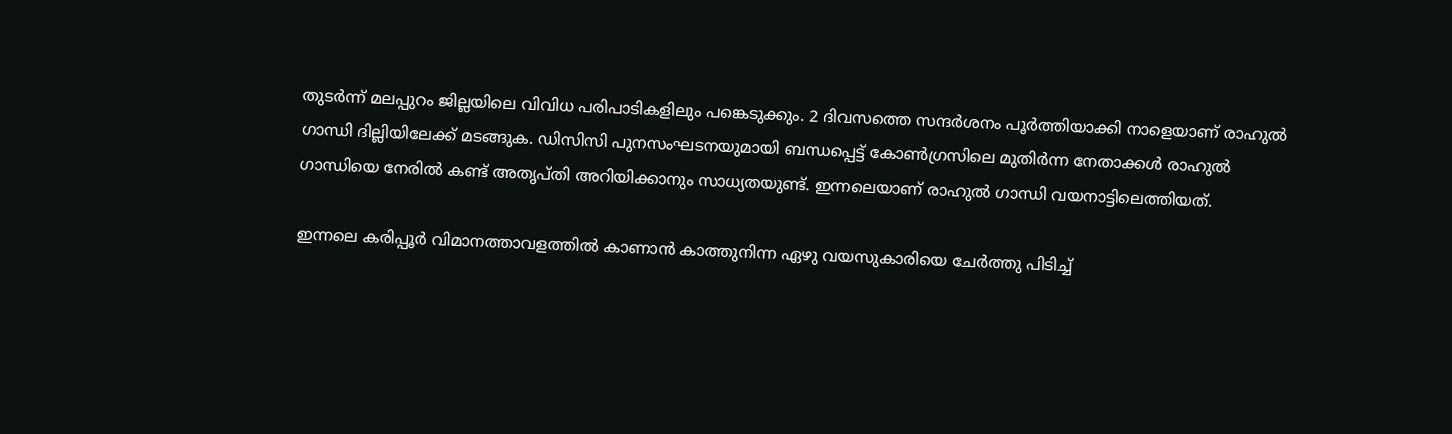തുടർന്ന് മലപ്പുറം ജില്ലയിലെ വിവിധ പരിപാടികളിലും പങ്കെടുക്കും. 2 ദിവസത്തെ സന്ദ‍ർശനം പൂർത്തിയാക്കി നാളെയാണ് രാഹുൽ ഗാന്ധി ദില്ലിയിലേക്ക് മടങ്ങുക. ഡിസിസി പുനസംഘടനയുമായി ബന്ധപ്പെട്ട് കോൺഗ്രസിലെ മുതിർന്ന നേതാക്കൾ രാഹുൽ ഗാന്ധിയെ നേരിൽ കണ്ട് അതൃപ്തി അറിയിക്കാനും സാധ്യതയുണ്ട്. ഇന്നലെയാണ് രാഹുൽ ഗാന്ധി വയനാട്ടിലെത്തിയത്.

ഇന്നലെ കരിപ്പൂർ വിമാനത്താവളത്തിൽ കാണാൻ കാത്തുനിന്ന ഏഴു വയസുകാരിയെ ചേർത്തു പിടിച്ച്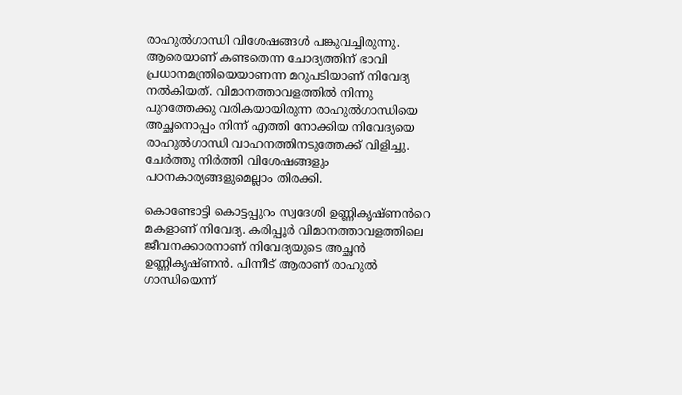രാഹുൽഗാന്ധി വിശേഷങ്ങൾ പങ്കുവച്ചിരുന്നു. ആരെയാണ് കണ്ടതെന്ന ചോദ്യത്തിന് ഭാവി പ്രധാനമന്ത്രിയെയാണന്ന മറുപടിയാണ് നിവേദ്യ നൽകിയത്. വിമാനത്താവളത്തിൽ നിന്നു പുറത്തേക്കു വരികയായിരുന്ന രാഹുൽഗാന്ധിയെ അച്ഛനൊപ്പം നിന്ന് എത്തി നോക്കിയ നിവേദ്യയെ രാഹുൽഗാന്ധി വാഹനത്തിനടുത്തേക്ക് വിളിച്ചു. ചേർത്തു നിർത്തി വിശേഷങ്ങളും പഠനകാര്യങ്ങളുമെല്ലാം തിരക്കി.

കൊണ്ടോട്ടി കൊട്ടപ്പുറം സ്വദേശി ഉണ്ണികൃഷ്ണൻറെ മകളാണ് നിവേദ്യ. കരിപ്പൂർ വിമാനത്താവളത്തിലെ ജീവനക്കാരനാണ് നിവേദ്യയുടെ അച്ഛൻ ഉണ്ണികൃഷ്ണൻ. പിന്നീട് ആരാണ് രാഹുൽ ഗാന്ധിയെന്ന്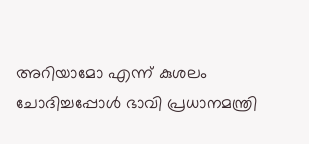അറിയാമോ എന്ന് കുശലം ചോദിച്ചപ്പോൾ ഭാവി പ്രധാനമന്ത്രി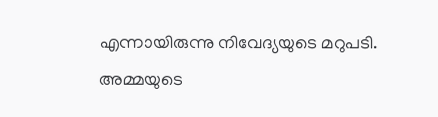എന്നായിരുന്നു നിവേദ്യയുടെ മറുപടി. അമ്മയുടെ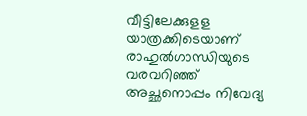വീട്ടിലേക്കുളള യാത്രക്കിടെയാണ് രാഹുൽഗാന്ധിയുടെ വരവറിഞ്ഞ് അച്ഛനൊപ്പം നിവേദ്യ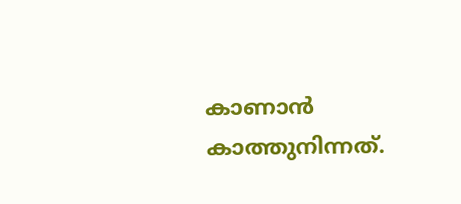കാണാൻ കാത്തുനിന്നത്.